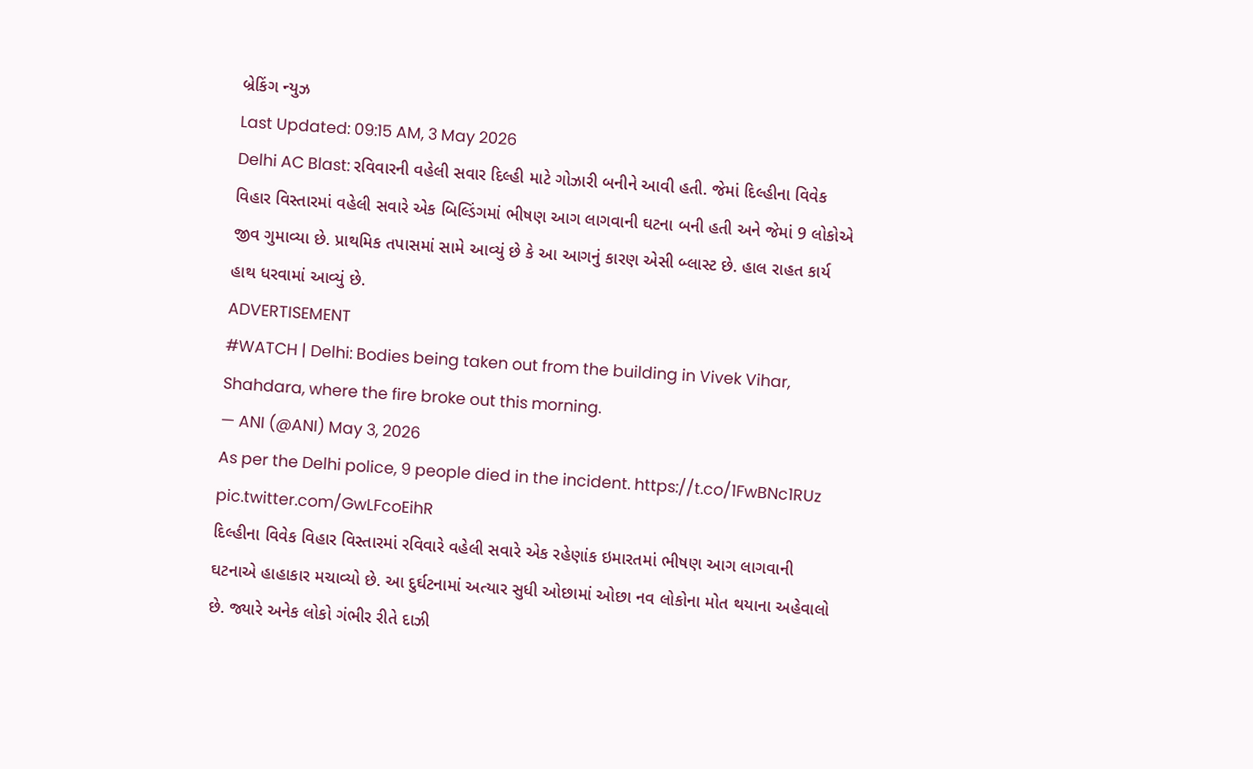બ્રેકિંગ ન્યુઝ
Last Updated: 09:15 AM, 3 May 2026
Delhi AC Blast: રવિવારની વહેલી સવાર દિલ્હી માટે ગોઝારી બનીને આવી હતી. જેમાં દિલ્હીના વિવેક વિહાર વિસ્તારમાં વહેલી સવારે એક બિલ્ડિંગમાં ભીષણ આગ લાગવાની ઘટના બની હતી અને જેમાં 9 લોકોએ જીવ ગુમાવ્યા છે. પ્રાથમિક તપાસમાં સામે આવ્યું છે કે આ આગનું કારણ એસી બ્લાસ્ટ છે. હાલ રાહત કાર્ય હાથ ધરવામાં આવ્યું છે.
ADVERTISEMENT
#WATCH | Delhi: Bodies being taken out from the building in Vivek Vihar, Shahdara, where the fire broke out this morning.
— ANI (@ANI) May 3, 2026
As per the Delhi police, 9 people died in the incident. https://t.co/1FwBNc1RUz pic.twitter.com/GwLFcoEihR
દિલ્હીના વિવેક વિહાર વિસ્તારમાં રવિવારે વહેલી સવારે એક રહેણાંક ઇમારતમાં ભીષણ આગ લાગવાની ઘટનાએ હાહાકાર મચાવ્યો છે. આ દુર્ઘટનામાં અત્યાર સુધી ઓછામાં ઓછા નવ લોકોના મોત થયાના અહેવાલો છે. જ્યારે અનેક લોકો ગંભીર રીતે દાઝી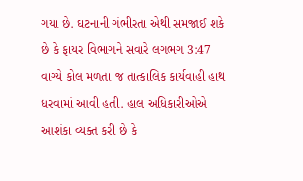ગયા છે. ઘટનાની ગંભીરતા એથી સમજાઈ શકે છે કે ફાયર વિભાગને સવારે લગભગ 3:47 વાગ્યે કોલ મળતા જ તાત્કાલિક કાર્યવાહી હાથ ધરવામાં આવી હતી. હાલ અધિકારીઓએ આશંકા વ્યક્ત કરી છે કે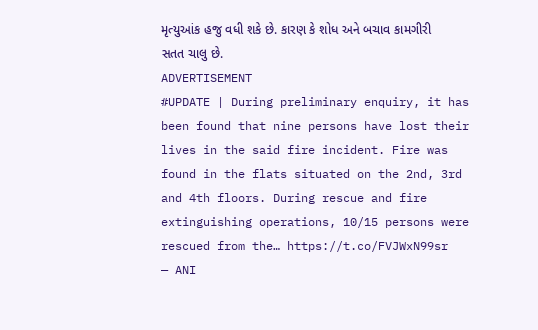મૃત્યુઆંક હજુ વધી શકે છે. કારણ કે શોધ અને બચાવ કામગીરી સતત ચાલુ છે.
ADVERTISEMENT
#UPDATE | During preliminary enquiry, it has been found that nine persons have lost their lives in the said fire incident. Fire was found in the flats situated on the 2nd, 3rd and 4th floors. During rescue and fire extinguishing operations, 10/15 persons were rescued from the… https://t.co/FVJWxN99sr
— ANI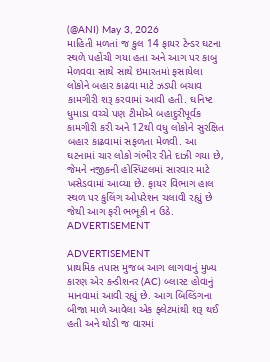(@ANI) May 3, 2026
માહિતી મળતાં જ કુલ 14 ફાયર ટેન્ડર ઘટના સ્થળે પહોંચી ગયા હતા અને આગ પર કાબુ મેળવવા સાથે સાથે ઇમારતમાં ફસાયેલા લોકોને બહાર કાઢવા માટે ઝડપી બચાવ કામગીરી શરૂ કરવામાં આવી હતી. ઘનિષ્ટ ધુમાડા વચ્ચે પણ ટીમોએ બહાદુરીપૂર્વક કામગીરી કરી અને 12થી વધુ લોકોને સુરક્ષિત બહાર કાઢવામાં સફળતા મેળવી. આ ઘટનામાં ચાર લોકો ગંભીર રીતે દાઝી ગયા છે, જેમને નજીકની હોસ્પિટલમાં સારવાર માટે ખસેડવામાં આવ્યા છે. ફાયર વિભાગ હાલ સ્થળ પર કુલિંગ ઓપરેશન ચલાવી રહ્યું છે જેથી આગ ફરી ભભૂકી ન ઉઠે.
ADVERTISEMENT

ADVERTISEMENT
પ્રાથમિક તપાસ મુજબ આગ લાગવાનું મુખ્ય કારણ એર કન્ડીશનર (AC) બ્લાસ્ટ હોવાનું માનવામાં આવી રહ્યું છે. આગ બિલ્ડિંગના બીજા માળે આવેલા એક ફ્લેટમાંથી શરૂ થઈ હતી અને થોડી જ વારમાં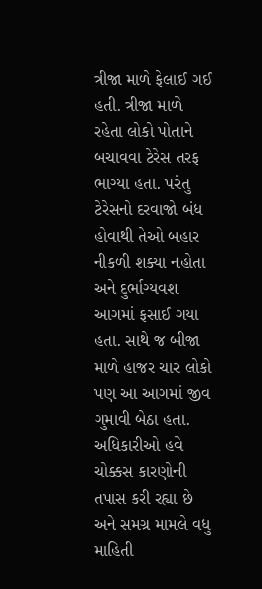ત્રીજા માળે ફેલાઈ ગઈ હતી. ત્રીજા માળે રહેતા લોકો પોતાને બચાવવા ટેરેસ તરફ ભાગ્યા હતા. પરંતુ ટેરેસનો દરવાજો બંધ હોવાથી તેઓ બહાર નીકળી શક્યા નહોતા અને દુર્ભાગ્યવશ આગમાં ફસાઈ ગયા હતા. સાથે જ બીજા માળે હાજર ચાર લોકો પણ આ આગમાં જીવ ગુમાવી બેઠા હતા. અધિકારીઓ હવે ચોક્કસ કારણોની તપાસ કરી રહ્યા છે અને સમગ્ર મામલે વધુ માહિતી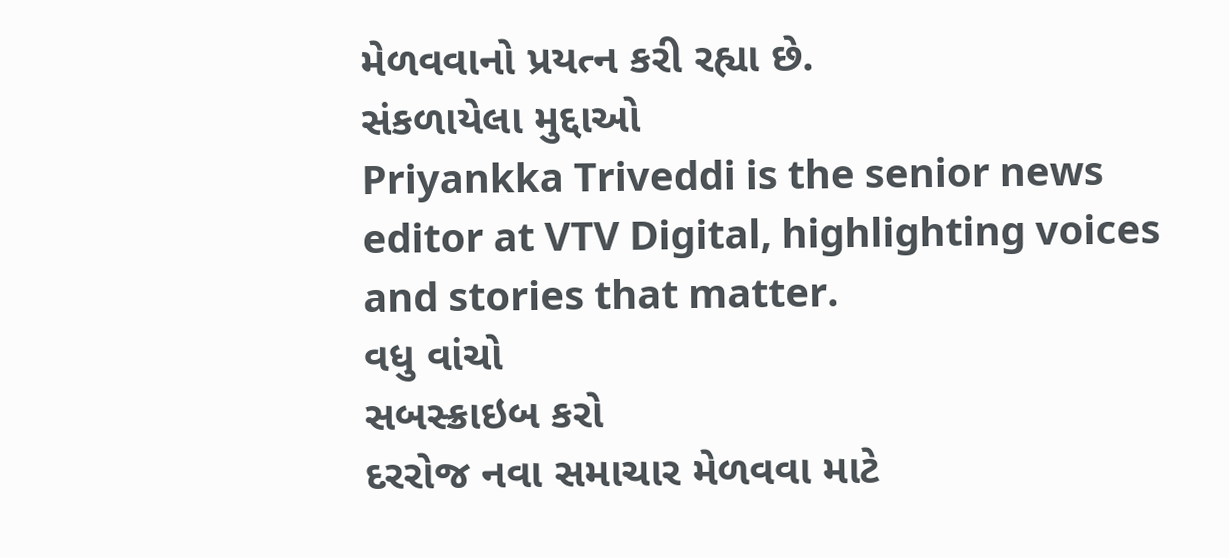મેળવવાનો પ્રયત્ન કરી રહ્યા છે.
સંકળાયેલા મુદ્દાઓ
Priyankka Triveddi is the senior news editor at VTV Digital, highlighting voices and stories that matter.
વધુ વાંચો
સબસ્ક્રાઇબ કરો
દરરોજ નવા સમાચાર મેળવવા માટે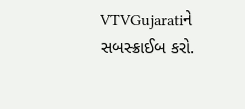VTVGujaratiને સબસ્ક્રાઈબ કરો.